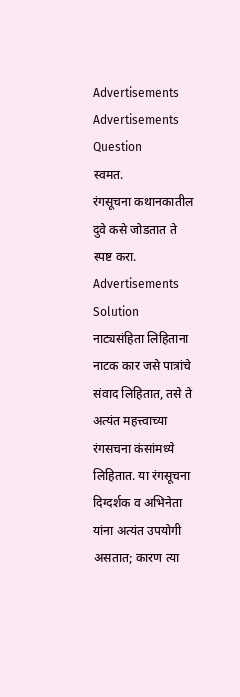Advertisements
Advertisements
Question
स्वमत.
रंगसूचना कथानकातील दुवे कसे जोडतात ते स्पष्ट करा.
Advertisements
Solution
नाट्यसंहिता लिहिताना नाटक कार जसे पात्रांचे संवाद लिहितात, तसे ते अत्यंत महत्त्वाच्या रंगसचना कंसांमध्ये लिहितात. या रंगसूचना दिग्दर्शक व अभिनेता यांना अत्यंत उपयोगी असतात; कारण त्या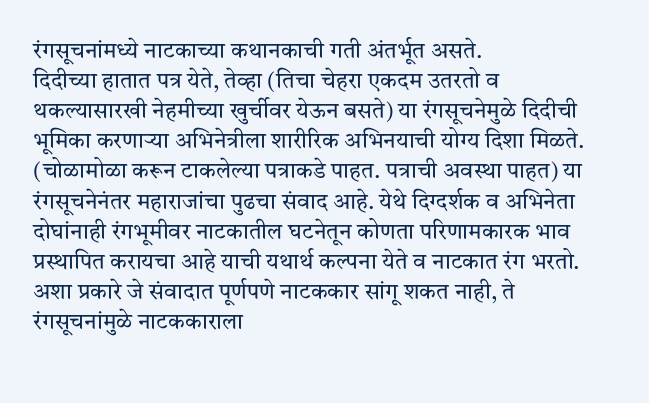रंगसूचनांमध्ये नाटकाच्या कथानकाची गती अंतर्भूत असते.
दिदीच्या हातात पत्र येते, तेव्हा (तिचा चेहरा एकदम उतरतो व थकल्यासारखी नेहमीच्या खुर्चीवर येऊन बसते) या रंगसूचनेमुळे दिदीची भूमिका करणाऱ्या अभिनेत्रीला शारीरिक अभिनयाची योग्य दिशा मिळते. (चोळामोळा करून टाकलेल्या पत्राकडे पाहत. पत्राची अवस्था पाहत) या रंगसूचनेनंतर महाराजांचा पुढचा संवाद आहे. येथे दिग्दर्शक व अभिनेता दोघांनाही रंगभूमीवर नाटकातील घटनेतून कोणता परिणामकारक भाव प्रस्थापित करायचा आहे याची यथार्थ कल्पना येते व नाटकात रंग भरतो.
अशा प्रकारे जे संवादात पूर्णपणे नाटककार सांगू शकत नाही, ते रंगसूचनांमुळे नाटककाराला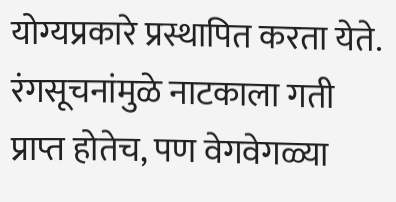योग्यप्रकारे प्रस्थापित करता येते. रंगसूचनांमुळे नाटकाला गती प्राप्त होतेच, पण वेगवेगळ्या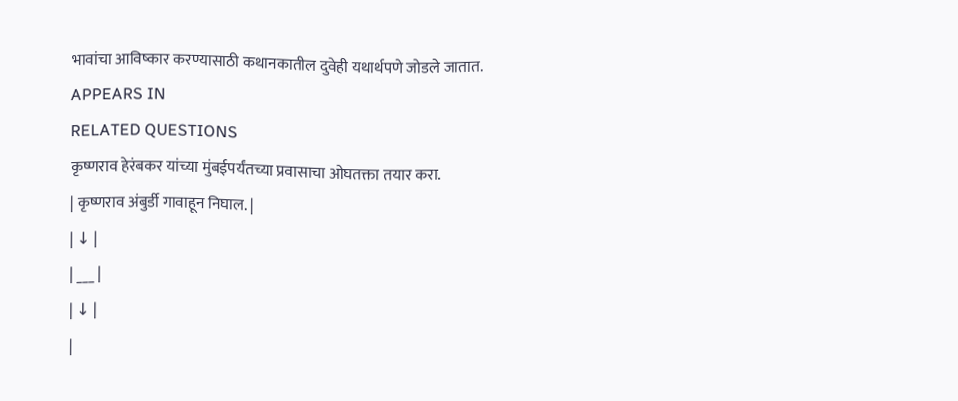भावांचा आविष्कार करण्यासाठी कथानकातील दुवेही यथार्थपणे जोडले जातात.
APPEARS IN
RELATED QUESTIONS
कृष्णराव हेरंबकर यांच्या मुंबईपर्यंतच्या प्रवासाचा ओघतक्ता तयार करा.
| कृष्णराव अंबुर्डी गावाहून निघाल. |
| ↓ |
| ___ |
| ↓ |
|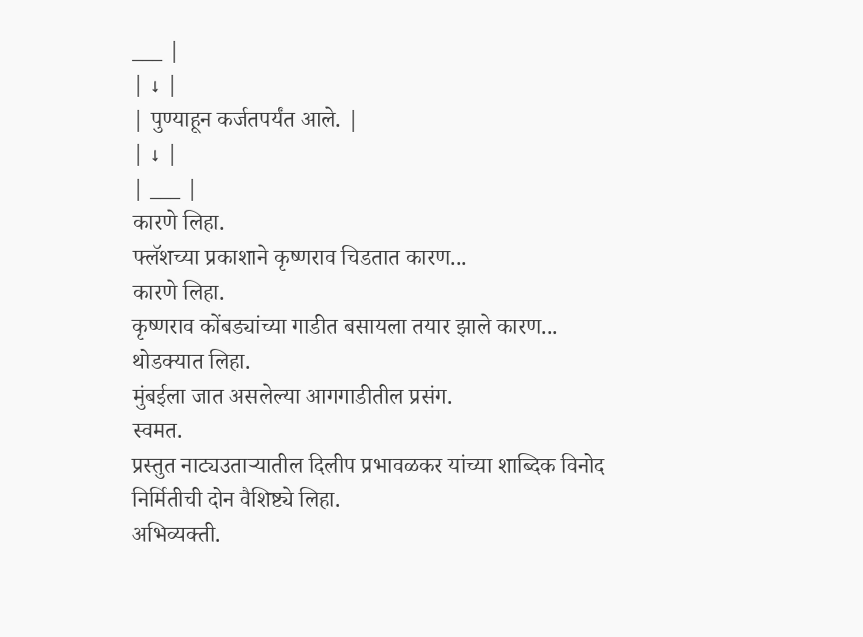___ |
| ↓ |
| पुण्याहून कर्जतपर्यंत आले. |
| ↓ |
| ___ |
कारणे लिहा.
फ्लॅशच्या प्रकाशाने कृष्णराव चिडतात कारण...
कारणे लिहा.
कृष्णराव कोंबड्यांच्या गाडीत बसायला तयार झाले कारण...
थोडक्यात लिहा.
मुंबईला जात असलेल्या आगगाडीतील प्रसंग.
स्वमत.
प्रस्तुत नाट्यउताऱ्यातील दिलीप प्रभावळकर यांच्या शाब्दिक विनोद निर्मितीची दोन वैशिष्ट्ये लिहा.
अभिव्यक्ती.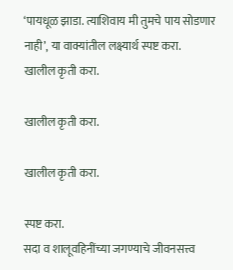‘पायधूळ झाडा. त्याशिवाय मी तुमचे पाय सोडणार नाही’, या वाक्यांतील लक्ष्यार्थ स्पष्ट करा.
खालील कृती करा.

खालील कृती करा.

खालील कृती करा.

स्पष्ट करा.
सदा व शालूवहिनींच्या जगण्याचे जीवनसत्त्व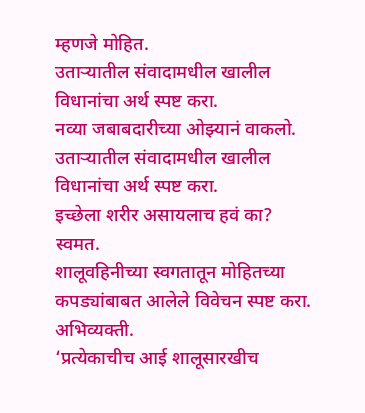म्हणजे मोहित.
उताऱ्यातील संवादामधील खालील विधानांचा अर्थ स्पष्ट करा.
नव्या जबाबदारीच्या ओझ्यानं वाकलो.
उताऱ्यातील संवादामधील खालील विधानांचा अर्थ स्पष्ट करा.
इच्छेला शरीर असायलाच हवं का?
स्वमत.
शालूवहिनीच्या स्वगतातून मोहितच्या कपड्यांबाबत आलेले विवेचन स्पष्ट करा.
अभिव्यक्ती.
‘प्रत्येकाचीच आई शालूसारखीच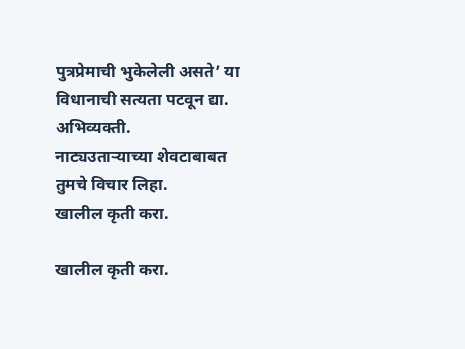पुत्रप्रेमाची भुकेलेली असते’ या विधानाची सत्यता पटवून द्या.
अभिव्यक्ती.
नाट्यउताऱ्याच्या शेवटाबाबत तुमचे विचार लिहा.
खालील कृती करा.

खालील कृती करा.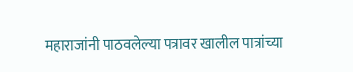महाराजांनी पाठवलेल्या पत्रावर खालील पात्रांच्या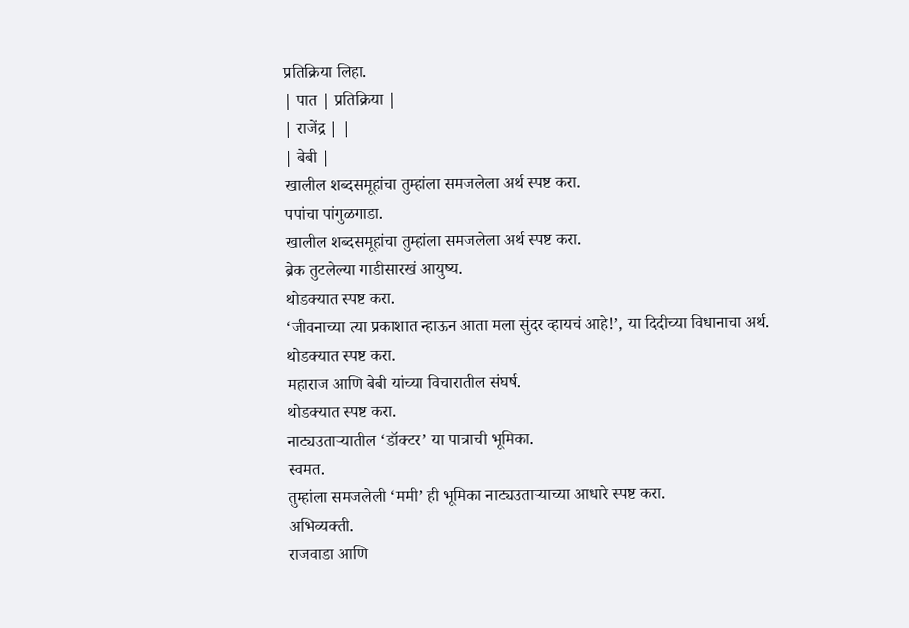प्रतिक्रिया लिहा.
| पात | प्रतिक्रिया |
| राजेंद्र | |
| बेबी |
खालील शब्दसमूहांचा तुम्हांला समजलेला अर्थ स्पष्ट करा.
पपांचा पांगुळगाडा.
खालील शब्दसमूहांचा तुम्हांला समजलेला अर्थ स्पष्ट करा.
ब्रेक तुटलेल्या गाडीसारखं आयुष्य.
थोडक्यात स्पष्ट करा.
‘जीवनाच्या त्या प्रकाशात न्हाऊन आता मला सुंदर व्हायचं आहे!’, या दिदीच्या विधानाचा अर्थ.
थोडक्यात स्पष्ट करा.
महाराज आणि बेबी यांच्या विचारातील संघर्ष.
थोडक्यात स्पष्ट करा.
नाट्यउताऱ्यातील ‘डॉक्टर’ या पात्राची भूमिका.
स्वमत.
तुम्हांला समजलेली ‘ममी’ ही भूमिका नाट्यउताऱ्याच्या आधारे स्पष्ट करा.
अभिव्यक्ती.
राजवाडा आणि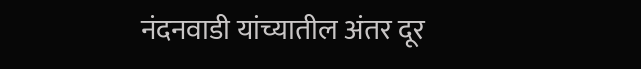नंदनवाडी यांच्यातील अंतर दूर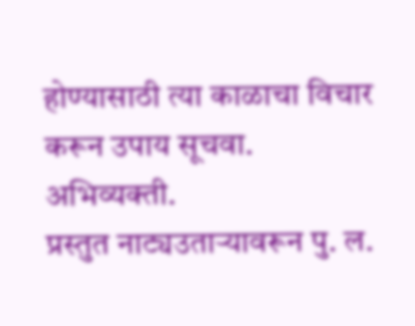होण्यासाठी त्या काळाचा विचार करून उपाय सूचवा.
अभिव्यक्ती.
प्रस्तुत नाट्यउताऱ्यावरून पु. ल.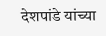देशपांडे यांच्या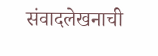संवादलेखनाची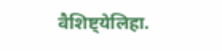वैशिष्ट्येलिहा.